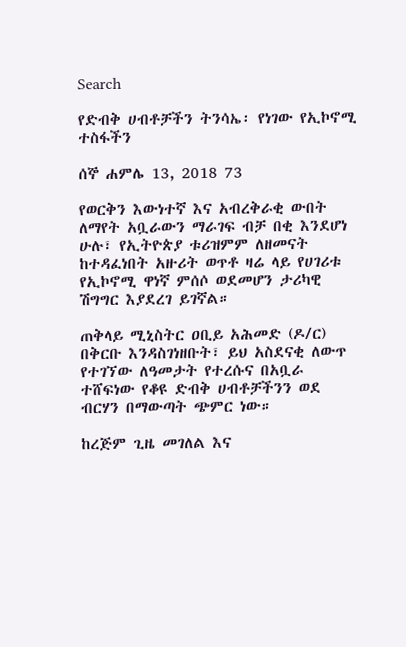Search

የድብቅ ሀብቶቻችን ትንሳኤ፡ የነገው የኢኮኖሚ ተስፋችን

ሰኞ ሐምሌ 13, 2018 73

የወርቅን እውነተኛ እና አብረቅራቂ ውበት ለማየት አቧራውን ማራገፍ ብቻ በቂ እንደሆነ ሁሉ፣ የኢትዮጵያ ቱሪዝምም ለዘመናት ከተዳፈነበት አዙሪት ወጥቶ ዛሬ ላይ የሀገሪቱ የኢኮኖሚ ዋነኛ ምሰሶ ወደመሆን ታሪካዊ ሽግግር እያደረገ ይገኛል።

ጠቅላይ ሚኒስትር ዐቢይ አሕመድ (ዶ/ር) በቅርቡ እንዳስገነዘቡት፣ ይህ አስደናቂ ለውጥ የተገኘው ለዓመታት የተረሱና በአቧራ ተሸፍነው የቆዩ ድብቅ ሀብቶቻችንን ወደ ብርሃን በማውጣት ጭምር ነው።

ከረጅም ጊዜ መገለል እና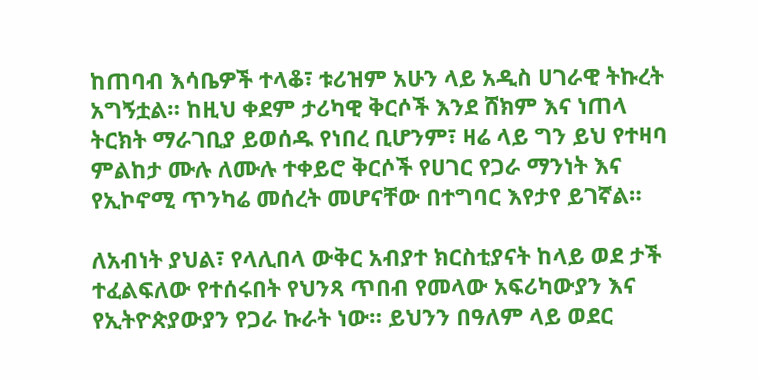ከጠባብ እሳቤዎች ተላቆ፣ ቱሪዝም አሁን ላይ አዲስ ሀገራዊ ትኩረት አግኝቷል። ከዚህ ቀደም ታሪካዊ ቅርሶች እንደ ሸክም እና ነጠላ ትርክት ማራገቢያ ይወሰዱ የነበረ ቢሆንም፣ ዛሬ ላይ ግን ይህ የተዛባ ምልከታ ሙሉ ለሙሉ ተቀይሮ ቅርሶች የሀገር የጋራ ማንነት እና የኢኮኖሚ ጥንካሬ መሰረት መሆናቸው በተግባር እየታየ ይገኛል።

ለአብነት ያህል፣ የላሊበላ ውቅር አብያተ ክርስቲያናት ከላይ ወደ ታች ተፈልፍለው የተሰሩበት የህንጻ ጥበብ የመላው አፍሪካውያን እና የኢትዮጵያውያን የጋራ ኩራት ነው። ይህንን በዓለም ላይ ወደር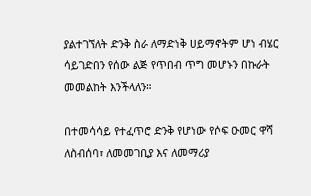ያልተገኘለት ድንቅ ስራ ለማድነቅ ሀይማኖትም ሆነ ብሄር ሳይገድበን የሰው ልጅ የጥበብ ጥግ መሆኑን በኩራት መመልከት እንችላለን።

በተመሳሳይ የተፈጥሮ ድንቅ የሆነው የሶፍ ዑመር ዋሻ ለስብሰባ፣ ለመመገቢያ እና ለመማሪያ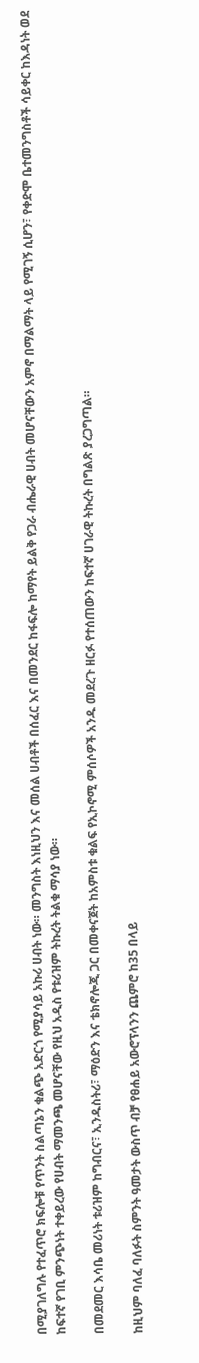በሚያገለግሉ የተፈጥሮ ክፍሎቹ የጥንት ስልጣኔን ቁልጭ አድርጎ የሚያሳይ አኩሪ ሀብት ነው። መንግስት እነዚህን እና መሰል ሀብቶች በሰፈር እና በመንደር ከፋፍሎ ከማየት ይልቅ የጋራ ብሔራዊ ሀብት መሆናቸውን አምኖ በማልማት ላይ የሚገኝ ሲሆን፣ የቀድሞ ቤተመንግስቶች ሳይቀር ከእዳነት ወደ ከፍተኛ የገቢ ምንጭነት ተቀይረው የሀብት ማመንጫ መሆናቸው የዚህ አዲስ የቱሪዝም ትኩረት ትልቁ ማሳያ ነው።

በመደመር እሳቤ መሪነት ቱሪዝም ከግብርና፣ ኢንዱስትሪ፣ ማዕድን እና ቴክኖሎጂ ጋር በመቀናጀት ከአምስቱ ቁልፍ የኢኮኖሚ ምሰሶዎች አንዱ መደረጉ ዘርፉ የተሰጠውን ከፍተኛ ሀገራዊ ትኩረት በግልጽ ያረጋግጣል።

ከዚህም ባለፈ ባለፉት ስምንት ዓመታት ውስጥ ብቻ የፀሐይ አውሮፕላንን ጨምሮ ከ35 በላይ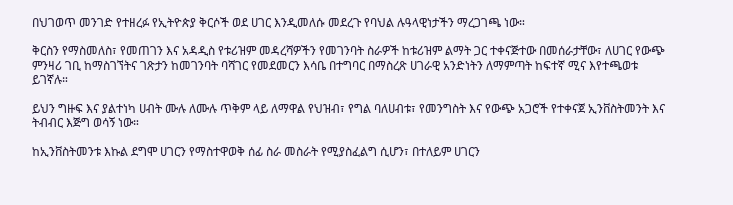በህገወጥ መንገድ የተዘረፉ የኢትዮጵያ ቅርሶች ወደ ሀገር እንዲመለሱ መደረጉ የባህል ሉዓላዊነታችን ማረጋገጫ ነው።

ቅርስን የማስመለስ፣ የመጠገን እና አዳዲስ የቱሪዝም መዳረሻዎችን የመገንባት ስራዎች ከቱሪዝም ልማት ጋር ተቀናጅተው በመሰራታቸው፣ ለሀገር የውጭ ምንዛሪ ገቢ ከማስገኘትና ገጽታን ከመገንባት ባሻገር የመደመርን እሳቤ በተግባር በማስረጽ ሀገራዊ አንድነትን ለማምጣት ከፍተኛ ሚና እየተጫወቱ ይገኛሉ።

ይህን ግዙፍ እና ያልተነካ ሀብት ሙሉ ለሙሉ ጥቅም ላይ ለማዋል የህዝብ፣ የግል ባለሀብቱ፣ የመንግስት እና የውጭ አጋሮች የተቀናጀ ኢንቨስትመንት እና ትብብር እጅግ ወሳኝ ነው።

ከኢንቨስትመንቱ እኩል ደግሞ ሀገርን የማስተዋወቅ ሰፊ ስራ መስራት የሚያስፈልግ ሲሆን፣ በተለይም ሀገርን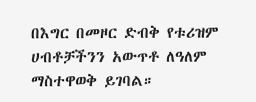በእግር በመዞር ድብቅ የቱሪዝም ሀብቶቻችንን አውጥቶ ለዓለም ማስተዋወቅ ይገባል።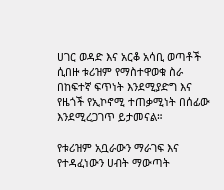ሀገር ወዳድ እና አርቆ አሳቢ ወጣቶች ሲበዙ ቱሪዝም የማስተዋወቁ ስራ በከፍተኛ ፍጥነት እንደሚያድግ እና የዜጎች የኢኮኖሚ ተጠቃሚነት በሰፊው እንደሚረጋገጥ ይታመናል።

የቱሪዝም አቧራውን ማራገፍ እና የተዳፈነውን ሀብት ማውጣት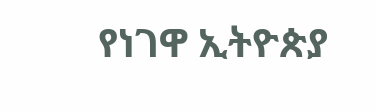የነገዋ ኢትዮጵያ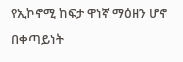የኢኮኖሚ ከፍታ ዋነኛ ማዕዘን ሆኖ በቀጣይነት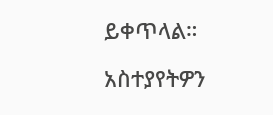ይቀጥላል።

አስተያየትዎን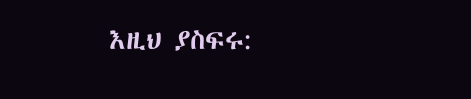እዚህ ያስፍሩ: